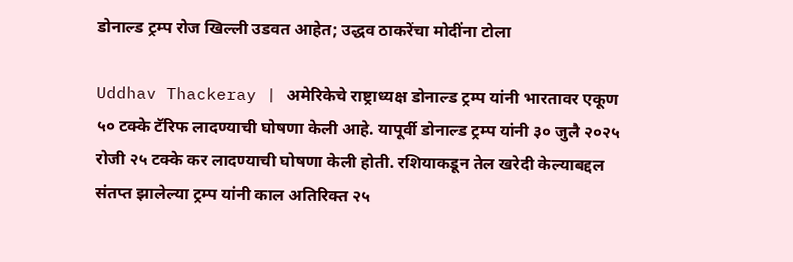डोनाल्ड ट्रम्प रोज खिल्ली उडवत आहेत; उद्धव ठाकरेंचा मोदींना टोला

Uddhav Thackeray | अमेरिकेचे राष्ट्राध्यक्ष डोनाल्ड ट्रम्प यांनी भारतावर एकूण ५० टक्के टॅरिफ लादण्याची घोषणा केली आहे. यापूर्वी डोनाल्ड ट्रम्प यांनी ३० जुलै २०२५ रोजी २५ टक्के कर लादण्याची घोषणा केली होती. रशियाकडून तेल खरेदी केल्याबद्दल संतप्त झालेल्या ट्रम्प यांनी काल अतिरिक्त २५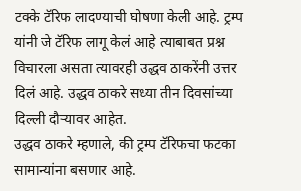टक्के टॅरिफ लादण्याची घोषणा केली आहे. ट्रम्प यांनी जे टॅरिफ लागू केलं आहे त्याबाबत प्रश्न विचारला असता त्यावरही उद्धव ठाकरेंनी उत्तर दिलं आहे. उद्धव ठाकरे सध्या तीन दिवसांच्या दिल्ली दौऱ्यावर आहेत.
उद्धव ठाकरे म्हणाले, की ट्रम्प टॅरिफचा फटका सामान्यांना बसणार आहे.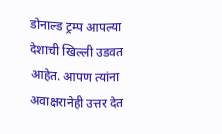डोनाल्ड ट्रम्प आपल्या देशाची खिल्ली उडवत आहेत. आपण त्यांना अवाक्षरानेही उत्तर देत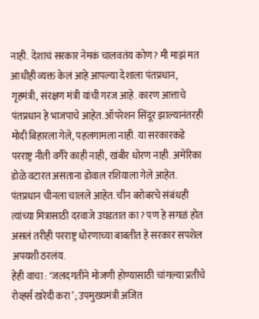नाही. देशाचं सरकार नेमकं चालवतंय कोण? मी माझं मत आधीही व्यक्त केलं आहे आपल्या देशाला पंतप्रधान, गृहमंत्री, संरक्षण मंत्री यांची गरज आहे. कारण आत्ताचे पंतप्रधान हे भाजपाचे आहेत. ऑपरेशन सिंदूर झाल्यानंतरही मोदी बिहारला गेले, पहलगामला नाही. या सरकारकडे परराष्ट्र नीती वगैरे काही नाही, खंबीर धोरण नाही. अमेरिका डोळे वटारत असताना डोवाल रशियाला गेले आहेत. पंतप्रधान चीनला चालले आहेत. चीन बरोबरचे संबंधही त्यांच्या मित्रासाठी दरवाजे उघडतात का? पण हे सगळं होत असलं तरीही परराष्ट्र धोरणाच्या बाबतीत हे सरकार सपशेल अपयशी ठरलंय.
हेही वाचा : ‘जलदगतीने मोजणी होण्यासाठी चांगल्या प्रतीचे रोव्हर्स खरेदी करा’; उपमुख्यमंत्री अजित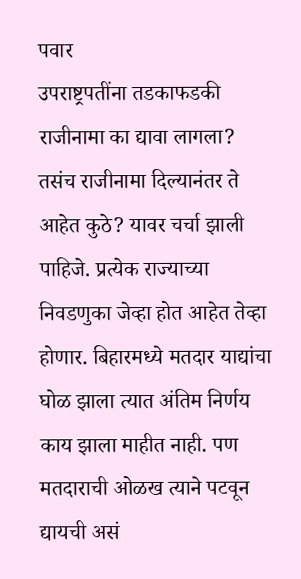पवार
उपराष्ट्रपतींना तडकाफडकी राजीनामा का द्यावा लागला? तसंच राजीनामा दिल्यानंतर ते आहेत कुठे? यावर चर्चा झाली पाहिजे. प्रत्येक राज्याच्या निवडणुका जेव्हा होत आहेत तेव्हा होणार. बिहारमध्ये मतदार याद्यांचा घोळ झाला त्यात अंतिम निर्णय काय झाला माहीत नाही. पण मतदाराची ओळख त्याने पटवून द्यायची असं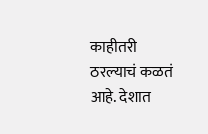काहीतरी ठरल्याचं कळतं आहे. देशात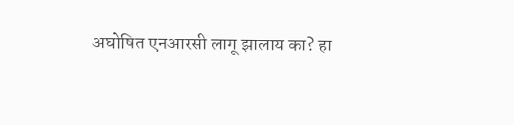अघोषित एनआरसी लागू झालाय का? हा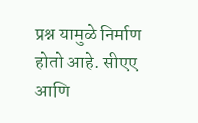प्रश्न यामुळे निर्माण होतो आहे. सीएए आणि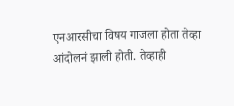एनआरसीचा विषय गाजला होता तेव्हा आंदोलनं झाली होती. तेव्हाही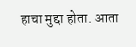हाचा मुद्दा होता. आता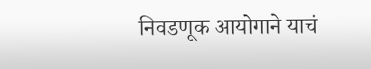निवडणूक आयोगाने याचं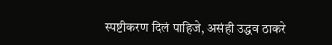स्पष्टीकरण दिलं पाहिजे, असंही उद्धव ठाकरे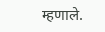म्हणाले.